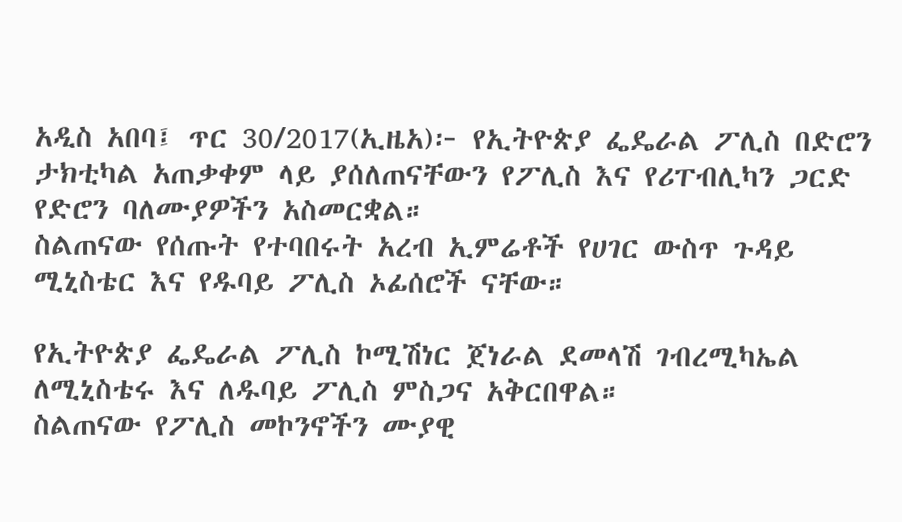አዲስ አበባ፤ ጥር 30/2017(ኢዜአ)፦ የኢትዮጵያ ፌዴራል ፖሊስ በድሮን ታክቲካል አጠቃቀም ላይ ያሰለጠናቸውን የፖሊስ እና የሪፐብሊካን ጋርድ የድሮን ባለሙያዎችን አስመርቋል።
ስልጠናው የሰጡት የተባበሩት አረብ ኢምሬቶች የሀገር ውስጥ ጉዳይ ሚኒስቴር እና የዱባይ ፖሊስ ኦፊሰሮች ናቸው።

የኢትዮጵያ ፌዴራል ፖሊስ ኮሚሽነር ጀነራል ደመላሽ ገብረሚካኤል ለሚኒስቴሩ እና ለዱባይ ፖሊስ ምስጋና አቅርበዋል።
ስልጠናው የፖሊስ መኮንኖችን ሙያዊ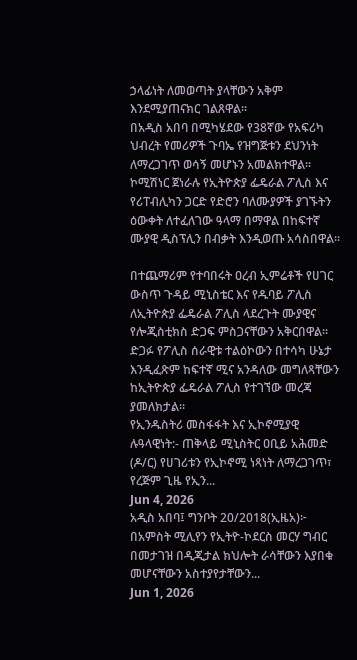ኃላፊነት ለመወጣት ያላቸውን አቅም እንደሚያጠናክር ገልጸዋል።
በአዲስ አበባ በሚካሄደው የ38ኛው የአፍሪካ ህብረት የመሪዎች ጉባኤ የዝግጅቱን ደህንነት ለማረጋገጥ ወሳኝ መሆኑን አመልክተዋል።
ኮሚሽነር ጀነራሉ የኢትዮጵያ ፌዴራል ፖሊስ እና የሪፐብሊካን ጋርድ የድሮን ባለሙያዎች ያገኙትን ዕውቀት ለተፈለገው ዓላማ በማዋል በከፍተኛ ሙያዊ ዲስፕሊን በብቃት እንዲወጡ አሳስበዋል።

በተጨማሪም የተባበሩት ዐረብ ኢምሬቶች የሀገር ውስጥ ጉዳይ ሚኒስቴር እና የዱባይ ፖሊስ ለኢትዮጵያ ፌዴራል ፖሊስ ላደረጉት ሙያዊና የሎጂስቲክስ ድጋፍ ምስጋናቸውን አቅርበዋል።
ድጋፉ የፖሊስ ሰራዊቱ ተልዕኮውን በተሳካ ሁኔታ እንዲፈጽም ከፍተኛ ሚና አንዳለው መግለጻቸውን ከኢትዮጵያ ፌዴራል ፖሊስ የተገኘው መረጃ ያመለክታል።
የኢንዱስትሪ መስፋፋት እና ኢኮኖሚያዊ ሉዓላዊነት:- ጠቅላይ ሚኒስትር ዐቢይ አሕመድ (ዶ/ር) የሀገሪቱን የኢኮኖሚ ነጻነት ለማረጋገጥ፣ የረጅም ጊዜ የኢን...
Jun 4, 2026
አዲስ አበባ፤ ግንቦት 20/2018(ኢዜአ)፦ በአምስት ሚሊየን የኢትዮ-ኮደርስ መርሃ ግብር በመታገዝ በዲጂታል ክህሎት ራሳቸውን እያበቁ መሆናቸውን አስተያየታቸውን...
Jun 1, 2026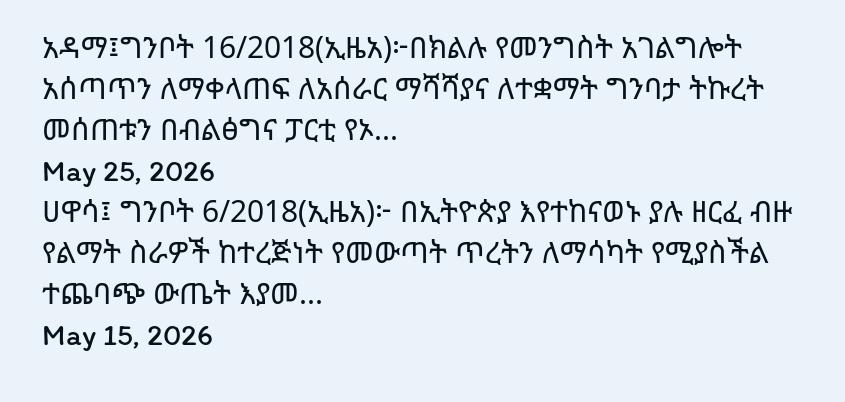አዳማ፤ግንቦት 16/2018(ኢዜአ)፦በክልሉ የመንግስት አገልግሎት አሰጣጥን ለማቀላጠፍ ለአሰራር ማሻሻያና ለተቋማት ግንባታ ትኩረት መሰጠቱን በብልፅግና ፓርቲ የኦ...
May 25, 2026
ሀዋሳ፤ ግንቦት 6/2018(ኢዜአ)፦ በኢትዮጵያ እየተከናወኑ ያሉ ዘርፈ ብዙ የልማት ስራዎች ከተረጅነት የመውጣት ጥረትን ለማሳካት የሚያስችል ተጨባጭ ውጤት እያመ...
May 15, 2026